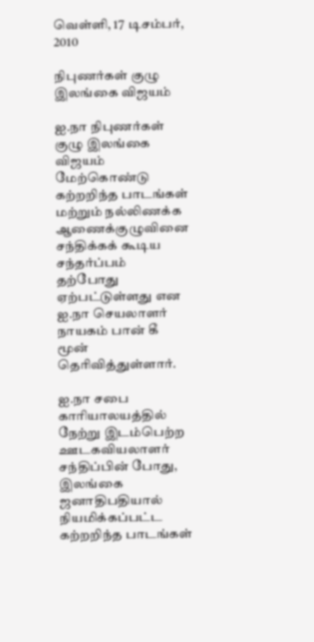வெள்ளி, 17 டிசம்பர், 2010

நிபுணர்கள் குழு இலங்கை விஜயம்

ஐ.நா நிபுணர்கள் குழு இலங்கை விஜயம் மேற்கொண்டு கற்றறிந்த பாடங்கள் மற்றும் நல்லிணக்க ஆணைக்குழுவினை சந்திக்கக் கூடிய சந்தர்ப்பம் தற்போது ஏற்பட்டுள்ளது என ஐ.நா செயலாளர் நாயகம் பான் கீ மூன் தெரிவித்துள்ளார்.

ஐ.நா சபை காரியாலயத்தில் நேற்று இடம்பெற்ற ஊடகவியலாளர் சந்திப்பின் போது, இலங்கை ஜனாதிபதியால் நியமிக்கப்பட்ட கற்றறிந்த பாடங்கள்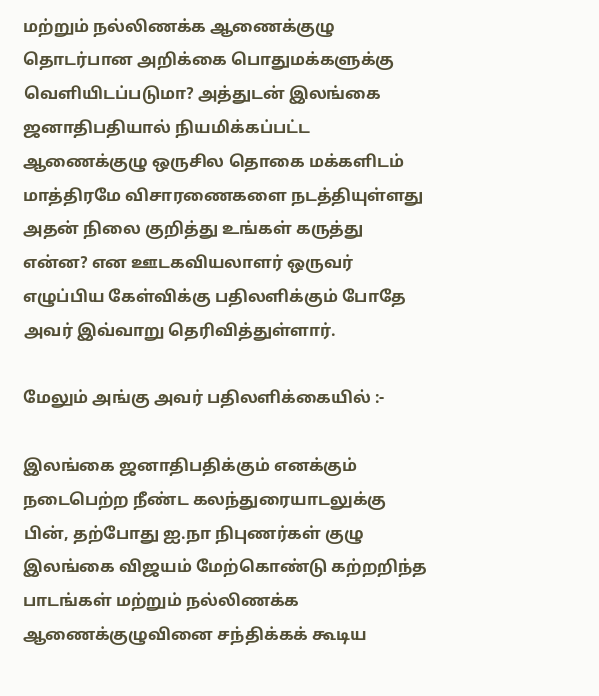மற்றும் நல்லிணக்க ஆணைக்குழு தொடர்பான அறிக்கை பொதுமக்களுக்கு வெளியிடப்படுமா? அத்துடன் இலங்கை ஜனாதிபதியால் நியமிக்கப்பட்ட ஆணைக்குழு ஒருசில தொகை மக்களிடம் மாத்திரமே விசாரணைகளை நடத்தியுள்ளது அதன் நிலை குறித்து உங்கள் கருத்து என்ன? என ஊடகவியலாளர் ஒருவர் எழுப்பிய கேள்விக்கு பதிலளிக்கும் போதே அவர் இவ்வாறு தெரிவித்துள்ளார்.

மேலும் அங்கு அவர் பதிலளிக்கையில் :-

இலங்கை ஜனாதிபதிக்கும் எனக்கும் நடைபெற்ற நீண்ட கலந்துரையாடலுக்கு பின், தற்போது ஐ.நா நிபுணர்கள் குழு இலங்கை விஜயம் மேற்கொண்டு கற்றறிந்த பாடங்கள் மற்றும் நல்லிணக்க ஆணைக்குழுவினை சந்திக்கக் கூடிய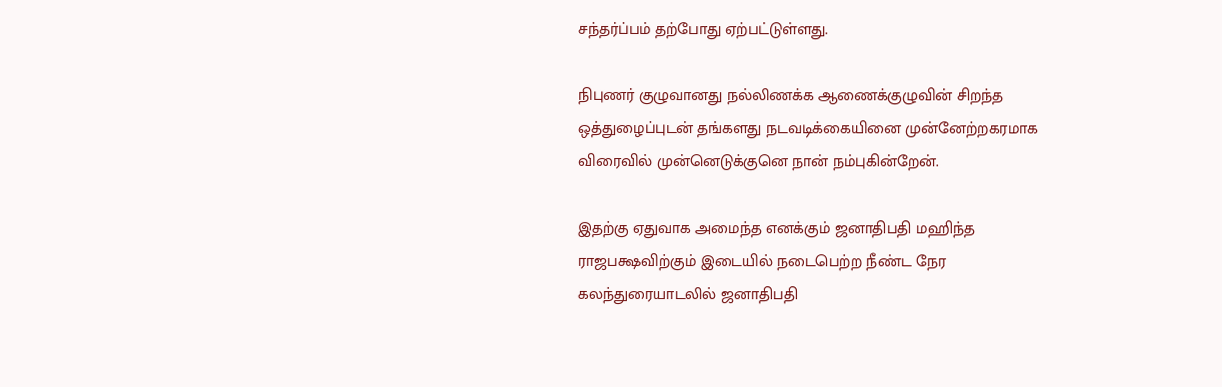சந்தர்ப்பம் தற்போது ஏற்பட்டுள்ளது.

நிபுணர் குழுவானது நல்லிணக்க ஆணைக்குழுவின் சிறந்த ஒத்துழைப்புடன் தங்களது நடவடிக்கையினை முன்னேற்றகரமாக விரைவில் முன்னெடுக்குனெ நான் நம்புகின்றேன்.

இதற்கு ஏதுவாக அமைந்த எனக்கும் ஜனாதிபதி மஹிந்த ராஜபக்ஷவிற்கும் இடையில் நடைபெற்ற நீண்ட நேர கலந்துரையாடலில் ஜனாதிபதி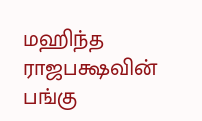மஹிந்த ராஜபக்ஷவின் பங்கு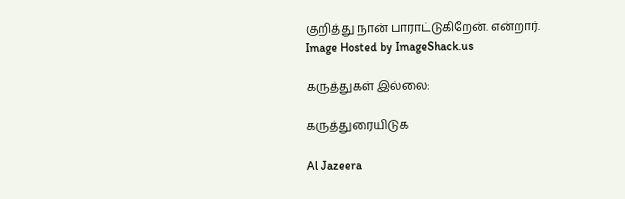குறித்து நான் பாராட்டுகிறேன். என்றார்.
Image Hosted by ImageShack.us

கருத்துகள் இல்லை:

கருத்துரையிடுக

Al Jazeera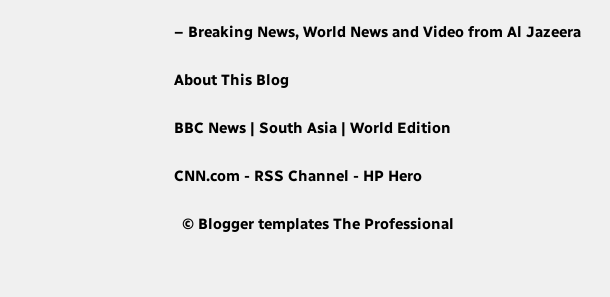– Breaking News, World News and Video from Al Jazeera

About This Blog

BBC News | South Asia | World Edition

CNN.com - RSS Channel - HP Hero

  © Blogger templates The Professional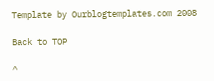Template by Ourblogtemplates.com 2008

Back to TOP

^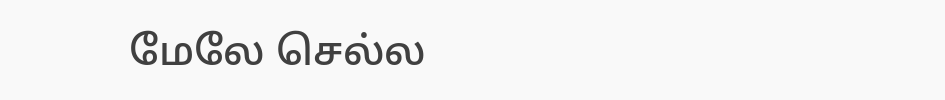மேலே செல்ல